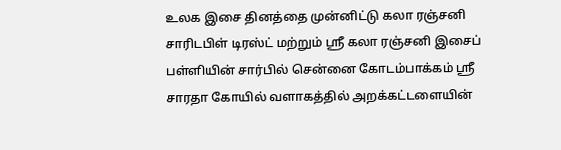உலக இசை தினத்தை முன்னிட்டு கலா ரஞ்சனி சாரிடபிள் டிரஸ்ட் மற்றும் ஸ்ரீ கலா ரஞ்சனி இசைப் பள்ளியின் சார்பில் சென்னை கோடம்பாக்கம் ஸ்ரீ சாரதா கோயில் வளாகத்தில் அறக்கட்டளையின்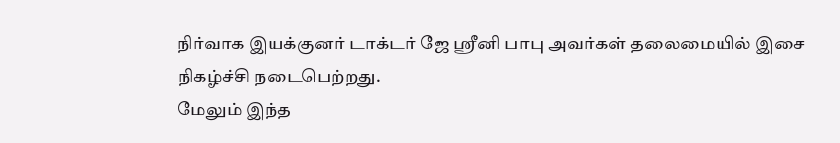நிர்வாக இயக்குனர் டாக்டர் ஜே ஸ்ரீனி பாபு அவர்கள் தலைமையில் இசை நிகழ்ச்சி நடைபெற்றது.
மேலும் இந்த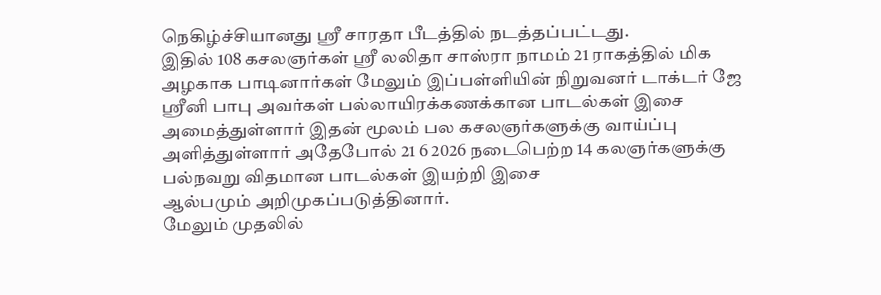நெகிழ்ச்சியானது ஸ்ரீ சாரதா பீடத்தில் நடத்தப்பட்டது.
இதில் 108 கசலஞர்கள் ஸ்ரீ லலிதா சாஸ்ரா நாமம் 21 ராகத்தில் மிக
அழகாக பாடினார்கள் மேலும் இப்பள்ளியின் நிறுவனர் டாக்டர் ஜே
ஸ்ரீனி பாபு அவர்கள் பல்லாயிரக்கணக்கான பாடல்கள் இசை
அமைத்துள்ளார் இதன் மூலம் பல கசலஞர்களுக்கு வாய்ப்பு
அளித்துள்ளார் அதேபோல் 21 6 2026 நடைபெற்ற 14 கலஞர்களுக்கு
பல்நவறு விதமான பாடல்கள் இயற்றி இசை
ஆல்பமும் அறிமுகப்படுத்தினார்.
மேலும் முதலில்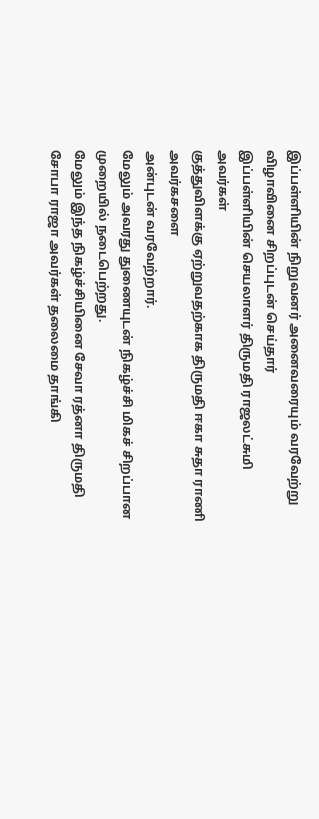இப்பள்ளியின் நிறுவனர் அனைவரையும் வரவேற்று
விழாவினை சிறப்புடன் செய்தார்
இப்பள்ளியின் செயலாளர் திருமதி ராஜலட்சுமி அவர்கள்
குத்துவிளக்கு ஏற்றுவதற்காக திருமதி ஈகா சுதா ராணி அவர்கசளை
அன்புடன் வரவேற்றார்.
மேலும் அவரது துணையுடன் நிகழ்ச்சி மிகச் சிறப்பான முறையில் நடைபெற்றது.
மேலும் இந்த நிகழ்ச்சியினை சேவா ரத்னா திருமதி சோபா ராஜா அவர்கள் தலைமை தாங்கி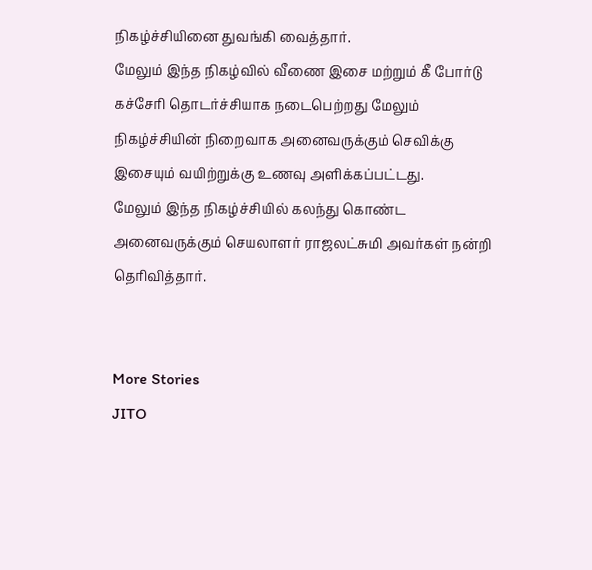நிகழ்ச்சியினை துவங்கி வைத்தார்.
மேலும் இந்த நிகழ்வில் வீணை இசை மற்றும் கீ போர்டு கச்சேரி தொடர்ச்சியாக நடைபெற்றது மேலும் நிகழ்ச்சியின் நிறைவாக அனைவருக்கும் செவிக்கு இசையும் வயிற்றுக்கு உணவு அளிக்கப்பட்டது.
மேலும் இந்த நிகழ்ச்சியில் கலந்து கொண்ட அனைவருக்கும் செயலாளர் ராஜலட்சுமி அவர்கள் நன்றி தெரிவித்தார்.


More Stories
JITO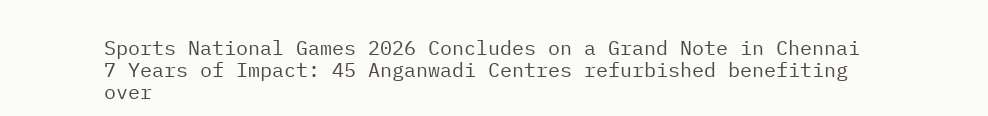Sports National Games 2026 Concludes on a Grand Note in Chennai
7 Years of Impact: 45 Anganwadi Centres refurbished benefiting over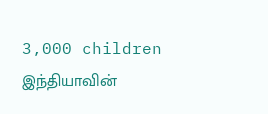3,000 children
இந்தியாவின்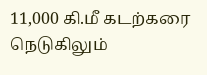11,000 கி.மீ கடற்கரை நெடுகிலும்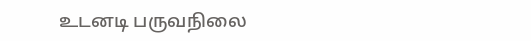உடனடி பருவநிலை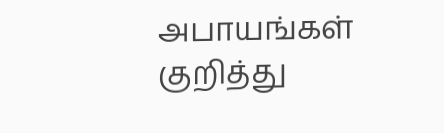அபாயங்கள் குறித்து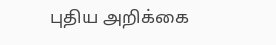புதிய அறிக்கை